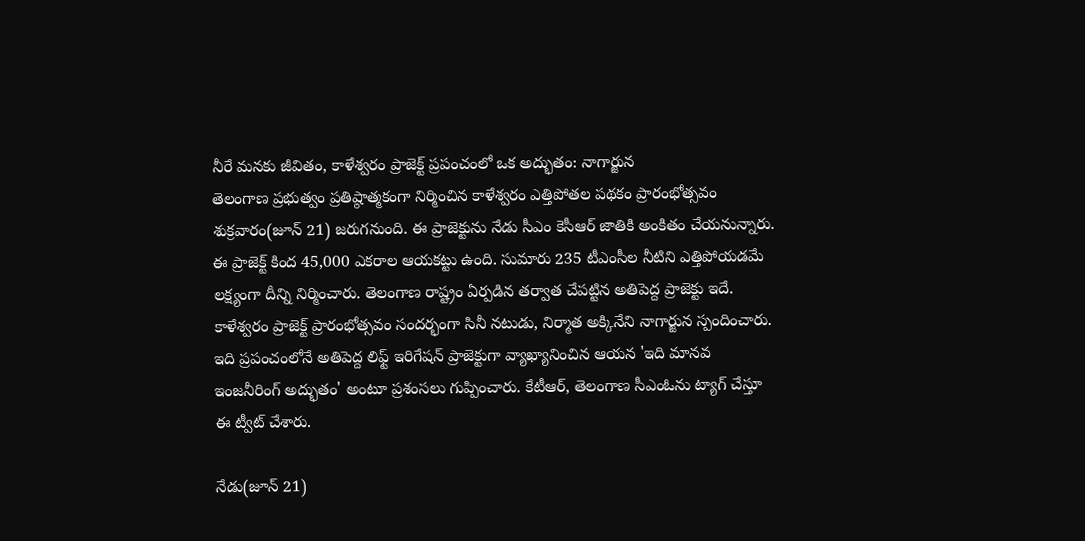నీరే మనకు జీవితం, కాళేశ్వరం ప్రాజెక్ట్ ప్రపంచంలో ఒక అద్భుతం: నాగార్జున
తెలంగాణ ప్రభుత్వం ప్రతిష్ఠాత్మకంగా నిర్మించిన కాళేశ్వరం ఎత్తిపోతల పథకం ప్రారంభోత్సవం శుక్రవారం(జూన్ 21) జరుగనుంది. ఈ ప్రాజెక్టును నేడు సీఎం కెసీఆర్ జాతికి అంకితం చేయనున్నారు. ఈ ప్రాజెక్ట్ కింద 45,000 ఎకరాల ఆయకట్టు ఉంది. సుమారు 235 టీఎంసీల నీటిని ఎత్తిపోయడమే లక్ష్యంగా దీన్ని నిర్మించారు. తెలంగాణ రాష్ట్రం ఏర్పడిన తర్వాత చేపట్టిన అతిపెద్ద ప్రాజెక్టు ఇదే.
కాళేశ్వరం ప్రాజెక్ట్ ప్రారంభోత్సవం సందర్భంగా సినీ నటుడు, నిర్మాత అక్కినేని నాగార్జున స్పందించారు. ఇది ప్రపంచంలోనే అతిపెద్ద లిఫ్ట్ ఇరిగేషన్ ప్రాజెక్టుగా వ్యాఖ్యానించిన ఆయన 'ఇది మానవ ఇంజనీరింగ్ అద్భుతం' అంటూ ప్రశంసలు గుప్పించారు. కేటీఆర్, తెలంగాణ సీఎంఓను ట్యాగ్ చేస్తూ ఈ ట్వీట్ చేశారు.

నేడు(జూన్ 21)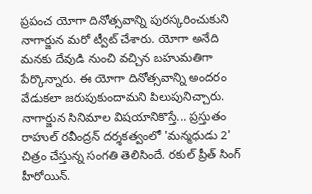ప్రపంచ యోగా దినోత్సవాన్ని పురస్కరించుకుని నాగార్జున మరో ట్వీట్ చేశారు. యోగా అనేది మనకు దేవుడి నుంచి వచ్చిన బహుమతిగా పేర్కొన్నారు. ఈ యోగా దినోత్సవాన్ని అందరం వేడుకలా జరుపుకుందామని పిలుపునిచ్చారు.
నాగార్జున సినిమాల విషయానికొస్తే... ప్రస్తుతం రాహుల్ రవీంద్రన్ దర్శకత్వంలో 'మన్మధుడు 2' చిత్రం చేస్తున్న సంగతి తెలిసిందే. రకుల్ ప్రీత్ సింగ్ హీరోయిన్.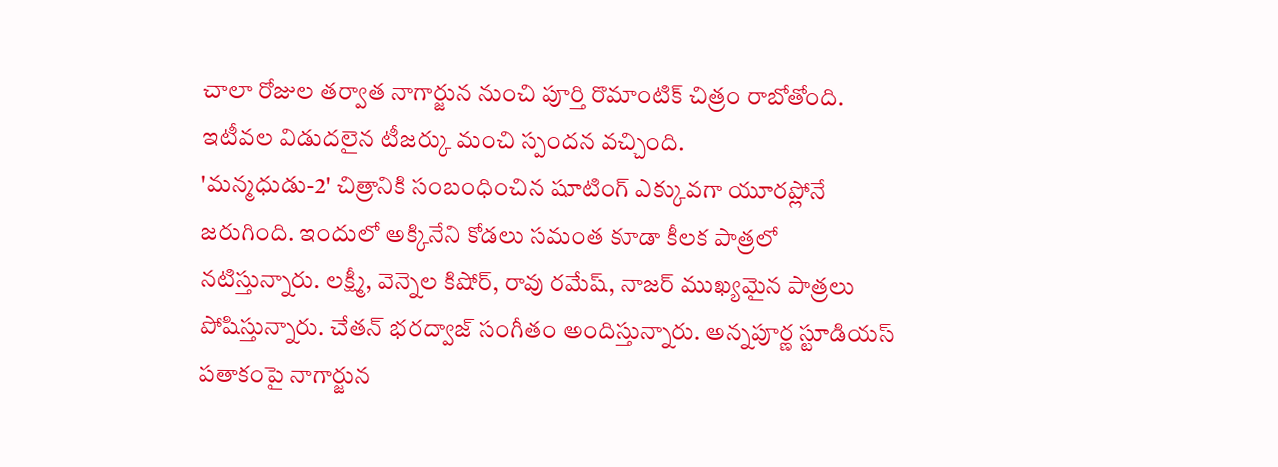చాలా రోజుల తర్వాత నాగార్జున నుంచి పూర్తి రొమాంటిక్ చిత్రం రాబోతోంది. ఇటీవల విడుదలైన టీజర్కు మంచి స్పందన వచ్చింది.
'మన్మధుడు-2' చిత్రానికి సంబంధించిన షూటింగ్ ఎక్కువగా యూరప్లోనే జరుగింది. ఇందులో అక్కినేని కోడలు సమంత కూడా కీలక పాత్రలో నటిస్తున్నారు. లక్ష్మీ, వెన్నెల కిషోర్, రావు రమేష్, నాజర్ ముఖ్యమైన పాత్రలు పోషిస్తున్నారు. చేతన్ భరద్వాజ్ సంగీతం అందిస్తున్నారు. అన్నపూర్ణ స్టూడియస్ పతాకంపై నాగార్జున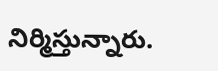నిర్మిస్తున్నారు.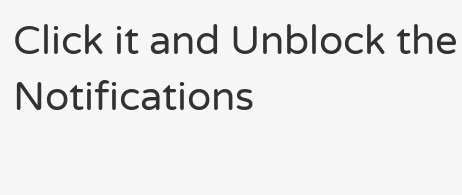Click it and Unblock the Notifications